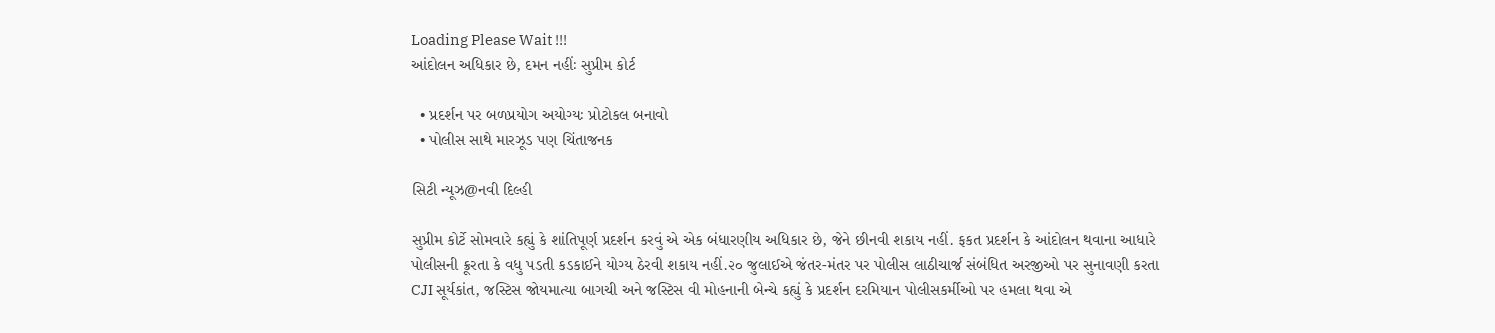Loading Please Wait !!!
આંદોલન અધિકાર છે, દમન નહીંઃ સુપ્રીમ કોર્ટ

  • પ્રદર્શન પર બળપ્રયોગ અયોગ્યઃ પ્રોટોકલ બનાવો
  • પોલીસ સાથે મારઝૂડ પણ ચિંતાજનક

સિટી ન્યૂઝ@નવી દિલ્હી

સુપ્રીમ કોર્ટે સોમવારે કહ્યું કે શાંતિપૂર્ણ પ્રદર્શન કરવું એ એક બંધારણીય અધિકાર છે, જેને છીનવી શકાય નહીં. ફકત પ્રદર્શન કે આંદોલન થવાના આધારે પોલીસની ક્રૂરતા કે વધુ પડતી કડકાઈને યોગ્ય ઠેરવી શકાય નહીં.૨૦ જુલાઈએ જંતર-મંતર પર પોલીસ લાઠીચાર્જ સંબંધિત અરજીઓ પર સુનાવણી કરતા CJI સૂર્યકાંત, જસ્ટિસ જોયમાત્યા બાગચી અને જસ્ટિસ વી મોહનાની બેન્ચે કહ્યું કે પ્રદર્શન દરમિયાન પોલીસકર્મીઓ પર હમલા થવા એ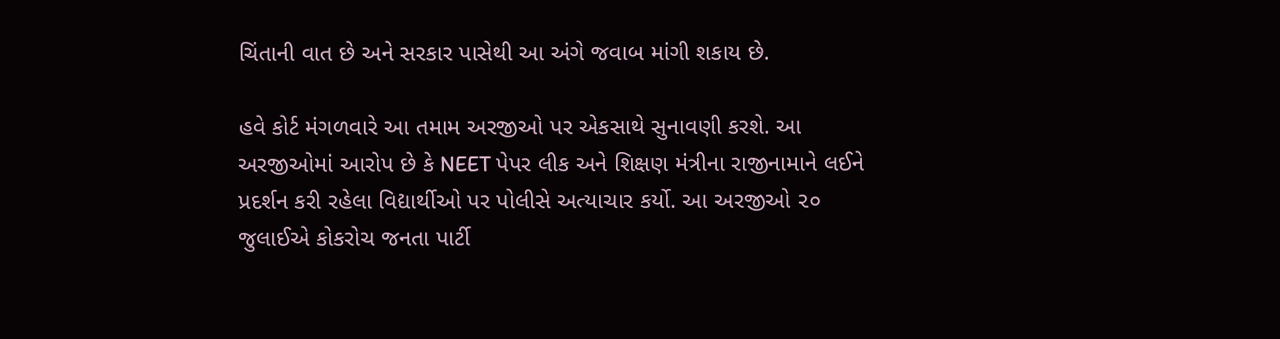ચિંતાની વાત છે અને સરકાર પાસેથી આ અંગે જવાબ માંગી શકાય છે.

હવે કોર્ટ મંગળવારે આ તમામ અરજીઓ પર એકસાથે સુનાવણી કરશે. આ અરજીઓમાં આરોપ છે કે NEET પેપર લીક અને શિક્ષણ મંત્રીના રાજીનામાને લઈને પ્રદર્શન કરી રહેલા વિદ્યાર્થીઓ પર પોલીસે અત્યાચાર કર્યો. આ અરજીઓ ૨૦ જુલાઈએ કોકરોચ જનતા પાર્ટી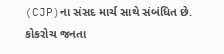(CJP)ના સંસદ માર્ચ સાથે સંબંધિત છે. કોકરોચ જનતા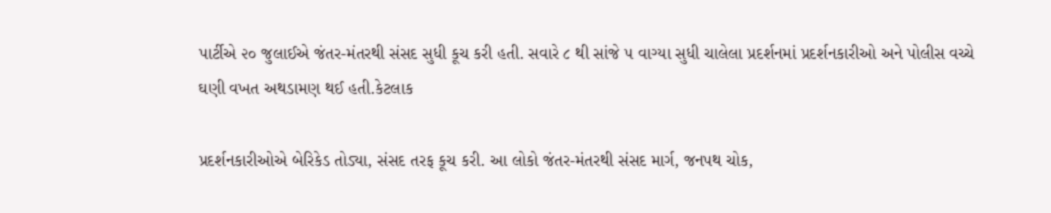પાર્ટીએ ૨૦ જુલાઈએ જંતર-મંતરથી સંસદ સુધી કૂચ કરી હતી. સવારે ૮ થી સાંજે ૫ વાગ્યા સુધી ચાલેલા પ્રદર્શનમાં પ્રદર્શનકારીઓ અને પોલીસ વચ્ચે ઘણી વખત અથડામણ થઈ હતી.કેટલાક

પ્રદર્શનકારીઓએ બેરિકેડ તોડ્યા, સંસદ તરફ કૂચ કરી. આ લોકો જંતર-મંતરથી સંસદ માર્ગ, જનપથ ચોક,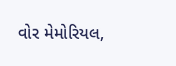વોર મેમોરિયલ,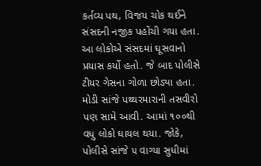કર્તવ્ય પથ, વિજય ચોક થઈને સંસદની નજીક પહોંચી ગયા હતા. આ લોકોએ સંસદમાં ઘૂસવાનો પ્રયાસ કર્યો હતો. જે બાદ પોલીસે ટીયર ગેસના ગોળા છોડ્યા હતા. મોડી સાંજે પથ્થરમારાની તસવીરો પણ સામે આવી. આમાં ૧૦૦થી વધુ લોકો ઘાયલ થયા. જોકે, પોલીસે સાંજે ૫ વાગ્યા સુધીમાં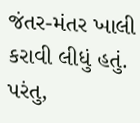જંતર-મંતર ખાલી કરાવી લીધું હતું. પરંતુ,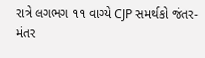રાત્રે લગભગ ૧૧ વાગ્યે CJP સમર્થકો જંતર-મંતર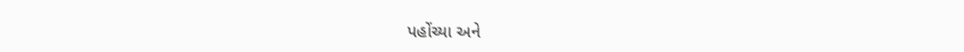પહોંચ્યા અને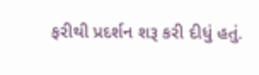ફરીથી પ્રદર્શન શરૂ કરી દીધું હતું.